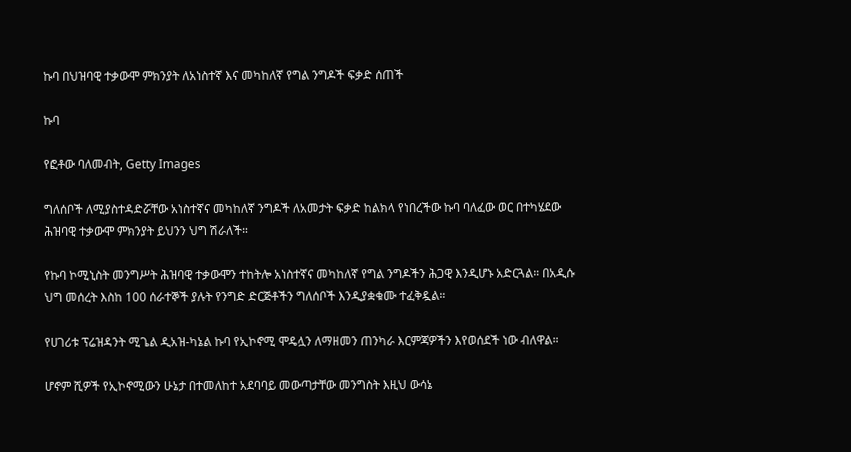ኩባ በህዝባዊ ተቃውሞ ምክንያት ለአነስተኛ እና መካከለኛ የግል ንግዶች ፍቃድ ሰጠች

ኩባ

የፎቶው ባለመብት, Getty Images

ግለሰቦች ለሚያስተዳድሯቸው አነስተኛና መካከለኛ ንግዶች ለአመታት ፍቃድ ከልክላ የነበረችው ኩባ ባለፈው ወር በተካሄደው ሕዝባዊ ተቃውሞ ምክንያት ይህንን ህግ ሽራለች።

የኩባ ኮሚኒስት መንግሥት ሕዝባዊ ተቃውሞን ተከትሎ አነስተኛና መካከለኛ የግል ንግዶችን ሕጋዊ እንዲሆኑ አድርጓል። በአዲሱ ህግ መሰረት እስከ 100 ሰራተኞች ያሉት የንግድ ድርጅቶችን ግለሰቦች እንዲያቋቁሙ ተፈቅዷል።

የሀገሪቱ ፕሬዝዳንት ሚጌል ዲአዝ-ካኔል ኩባ የኢኮኖሚ ሞዴሏን ለማዘመን ጠንካራ እርምጃዎችን እየወሰደች ነው ብለዋል።

ሆኖም ሺዎች የኢኮኖሚውን ሁኔታ በተመለከተ አደባባይ መውጣታቸው መንግስት እዚህ ውሳኔ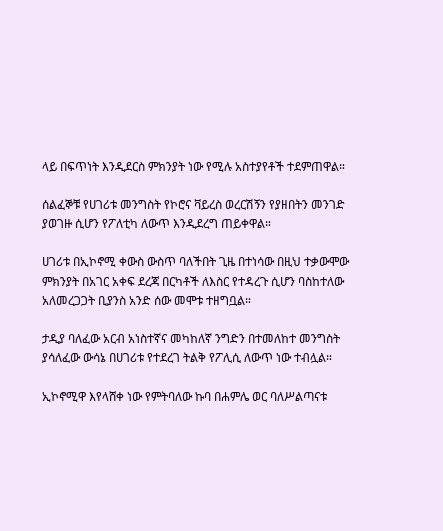ላይ በፍጥነት እንዲደርስ ምክንያት ነው የሚሉ አስተያየቶች ተደምጠዋል።

ሰልፈኞቹ የሀገሪቱ መንግስት የኮሮና ቫይረስ ወረርሽኝን የያዘበትን መንገድ ያወገዙ ሲሆን የፖለቲካ ለውጥ እንዲደረግ ጠይቀዋል።

ሀገሪቱ በኢኮኖሚ ቀውስ ውስጥ ባለችበት ጊዜ በተነሳው በዚህ ተቃውሞው ምክንያት በአገር አቀፍ ደረጃ በርካቶች ለእስር የተዳረጉ ሲሆን ባስከተለው አለመረጋጋት ቢያንስ አንድ ሰው መሞቱ ተዘግቧል።

ታዲያ ባለፈው አርብ አነስተኛና መካከለኛ ንግድን በተመለከተ መንግስት ያሳለፈው ውሳኔ በሀገሪቱ የተደረገ ትልቅ የፖሊሲ ለውጥ ነው ተብሏል።

ኢኮኖሚዋ እየላሸቀ ነው የምትባለው ኩባ በሐምሌ ወር ባለሥልጣናቱ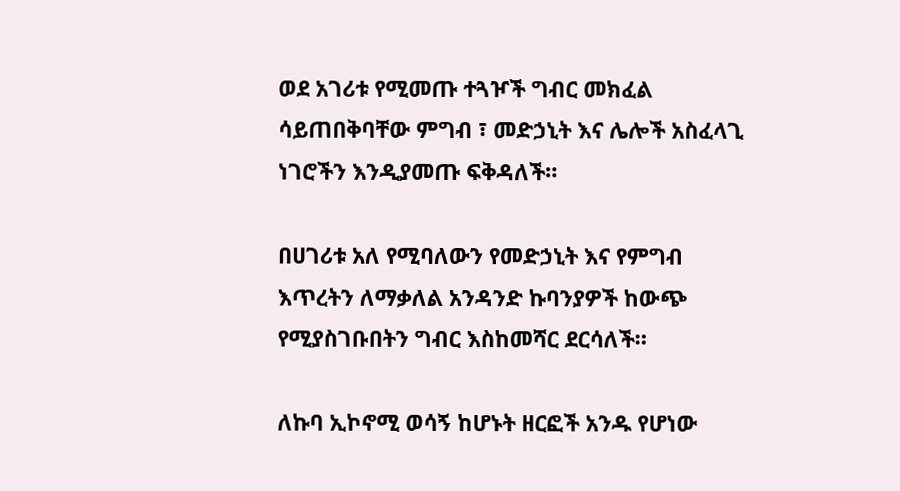ወደ አገሪቱ የሚመጡ ተጓዦች ግብር መክፈል ሳይጠበቅባቸው ምግብ ፣ መድኃኒት እና ሌሎች አስፈላጊ ነገሮችን እንዲያመጡ ፍቅዳለች።

በሀገሪቱ አለ የሚባለውን የመድኃኒት እና የምግብ እጥረትን ለማቃለል አንዳንድ ኩባንያዎች ከውጭ የሚያስገቡበትን ግብር እስከመሻር ደርሳለች።

ለኩባ ኢኮኖሚ ወሳኝ ከሆኑት ዘርፎች አንዱ የሆነው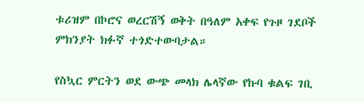ቱሪዝም በኮሮና ወረርሽኝ ወቅት በዓለም አቀፍ የጉዞ ገደቦች ምክንያት ክፉኛ ተጎድተውባታል።

የስኳር ምርትን ወደ ውጭ መላክ ሌላኛው የኩባ ቁልፍ ገቢ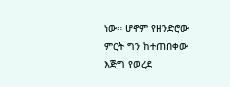ነው። ሆኖም የዘንድሮው ምርት ግን ከተጠበቀው እጅግ የወረደ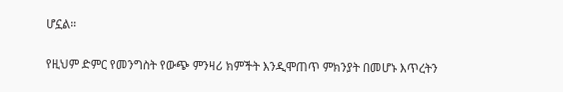ሆኗል።

የዚህም ድምር የመንግስት የውጭ ምንዛሪ ክምችት እንዲሞጠጥ ምክንያት በመሆኑ እጥረትን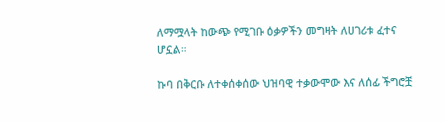ለማሟላት ከውጭ የሚገቡ ዕቃዎችን መግዛት ለሀገሪቱ ፈተና ሆኗል።

ኩባ በቅርቡ ለተቀሰቀሰው ህዝባዊ ተቃውሞው እና ለሰፊ ችግሮቿ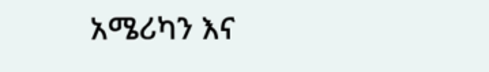አሜሪካን እና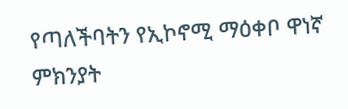የጣለችባትን የኢኮኖሚ ማዕቀቦ ዋነኛ ምክንያት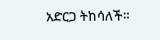አድርጋ ትከሳለች።